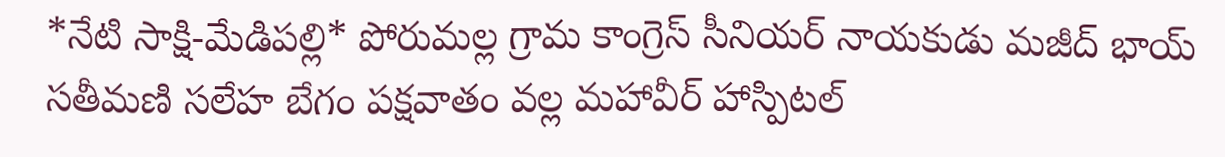*నేటి సాక్షి-మేడిపల్లి* పోరుమల్ల గ్రామ కాంగ్రెస్ సీనియర్ నాయకుడు మజీద్ భాయ్ సతీమణి సలేహ బేగం పక్షవాతం వల్ల మహావీర్ హాస్పిటల్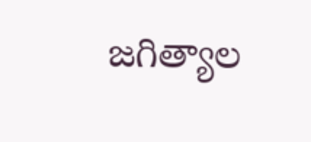జగిత్యాల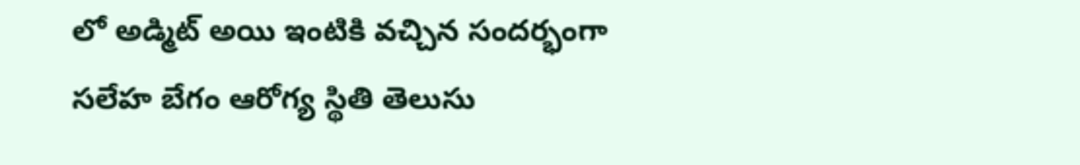లో అడ్మిట్ అయి ఇంటికి వచ్చిన సందర్భంగా సలేహ బేగం ఆరోగ్య స్థితి తెలుసు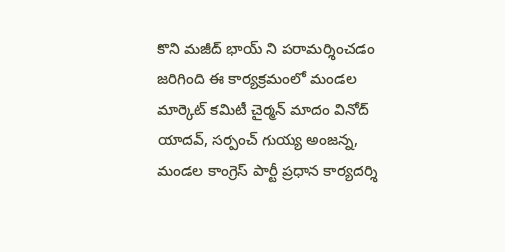కొని మజీద్ భాయ్ ని పరామర్శించడం జరిగింది ఈ కార్యక్రమంలో మండల మార్కెట్ కమిటీ చైర్మన్ మాదం వినోద్ యాదవ్, సర్పంచ్ గుయ్య అంజన్న, మండల కాంగ్రెస్ పార్టీ ప్రధాన కార్యదర్శి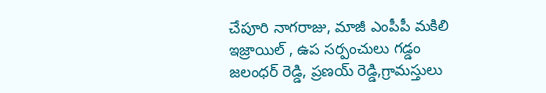చేపూరి నాగరాజు, మాజీ ఎంపీపీ మకిలి ఇజ్రాయిల్ , ఉప సర్పంచులు గడ్డం జలంధర్ రెడ్డి, ప్రణయ్ రెడ్డి,గ్రామస్తులు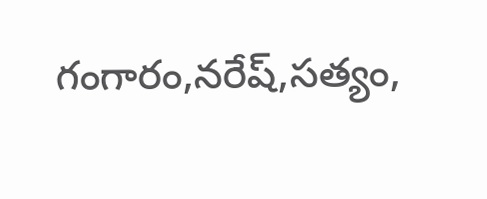గంగారం,నరేష్,సత్యం,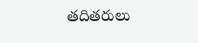తదితరులు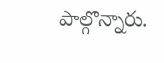పాల్గొన్నారు.